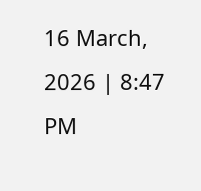16 March, 2026 | 8:47 PM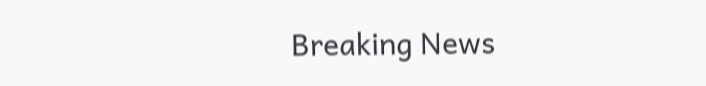Breaking News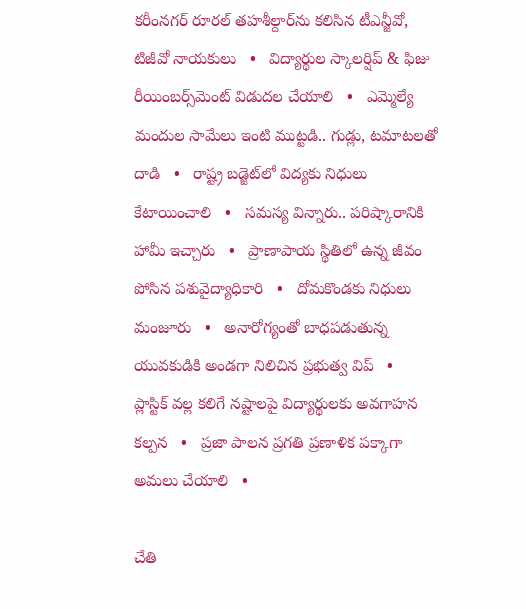కరీంనగర్ రూరల్ తహశీల్దార్‌ను కలిసిన టీఎన్జీవో, టిజీవో నాయకులు   •   విద్యార్థుల స్కాలర్షిప్ & ఫిజు రీయింబర్స్‌మెంట్ విడుదల చేయాలి   •   ఎమ్మెల్యే మందుల సామేలు ఇంటి ముట్టడి.. గుడ్లు, టమాటలతో దాడి   •   రాష్ట్ర బడ్జెట్‌లో విద్యకు నిధులు కేటాయించాలి   •   సమస్య విన్నారు.. పరిష్కారానికి హామీ ఇచ్చారు   •   ప్రాణాపాయ స్థితిలో ఉన్న జీవం పోసిన పశువైద్యాధికారి   •   దోమకొండకు నిధులు మంజూరు   •   అనారోగ్యంతో బాధపడుతున్న యువకుడికి అండగా నిలిచిన ప్రభుత్వ విప్   •   ప్లాస్టిక్ వల్ల కలిగే నష్టాలపై విద్యార్థులకు అవగాహన కల్పన   •   ప్రజా పాలన ప్రగతి ప్రణాళిక పక్కాగా అమలు చేయాలి   •

చేతి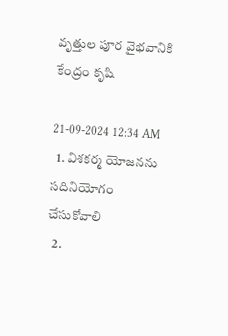వృత్తుల పూర వైభవానికి కేంద్రం కృషి

21-09-2024 12:34 AM
  1. విశకర్మ యోజనను సదినియోగం చేసుకోవాలి
  2.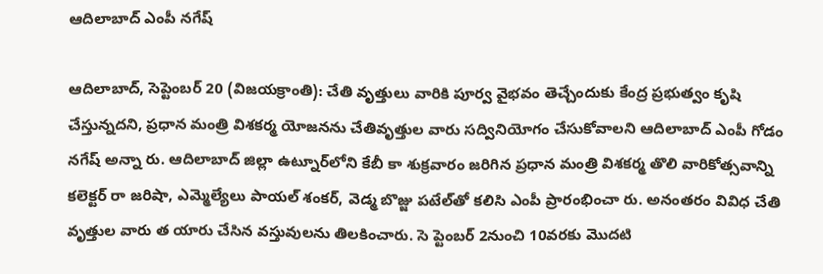ఆదిలాబాద్ ఎంపీ నగేష్

ఆదిలాబాద్, సెప్టెంబర్ 20 (విజయక్రాంతి): చేతి వృత్తులు వారికి పూర్వ వైభవం తెచ్చేందుకు కేంద్ర ప్రభుత్వం కృషి చేస్తున్నదని, ప్రధాన మంత్రి విశకర్మ యోజనను చేతివృత్తుల వారు సద్వినియోగం చేసుకోవాలని ఆదిలాబాద్ ఎంపీ గోడం నగేష్ అన్నా రు. ఆదిలాబాద్ జిల్లా ఉట్నూర్‌లోని కేబీ కా శుక్రవారం జరిగిన ప్రధాన మంత్రి విశకర్మ తొలి వారికోత్సవాన్ని కలెక్టర్ రా జరిషా, ఎమ్మెల్యేలు పాయల్ శంకర్, వెడ్మ బొజ్జు పటేల్‌తో కలిసి ఎంపీ ప్రారంభించా రు. అనంతరం వివిధ చేతి వృత్తుల వారు త యారు చేసిన వస్తువులను తిలకించారు. సె ప్టెంబర్ 2నుంచి 10వరకు మొదటి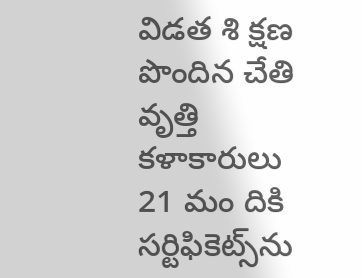విడత శి క్షణ పొందిన చేతి వృత్తి కళాకారులు 21 మం దికి సర్టిఫికెట్స్‌ను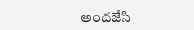అందజేసి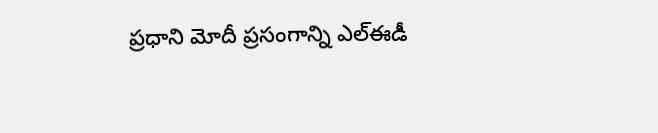ప్రధాని మోదీ ప్రసంగాన్ని ఎల్‌ఈడీ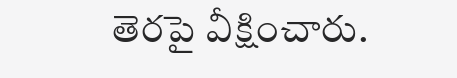తెరపై వీక్షించారు.